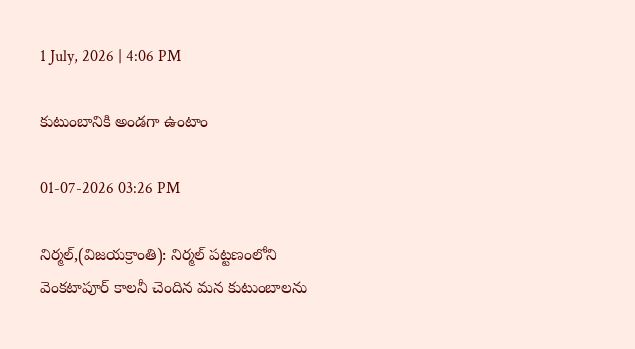1 July, 2026 | 4:06 PM

కుటుంబానికి అండగా ఉంటాం

01-07-2026 03:26 PM

నిర్మల్,(విజయక్రాంతి): నిర్మల్ పట్టణంలోని వెంకటాపూర్ కాలనీ చెందిన మన కుటుంబాలను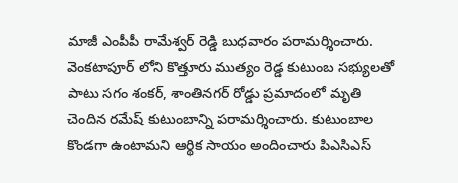మాజీ ఎంపీపీ రామేశ్వర్ రెడ్డి బుధవారం పరామర్శించారు. వెంకటాపూర్ లోని కొత్తూరు ముత్యం రెడ్డ కుటుంబ సభ్యులతో పాటు సగం శంకర్, శాంతినగర్ రోడ్డు ప్రమాదంలో మృతి చెందిన రమేష్ కుటుంబాన్ని పరామర్శించారు. కుటుంబాల కొండగా ఉంటామని ఆర్థిక సాయం అందించారు పిఎసిఎస్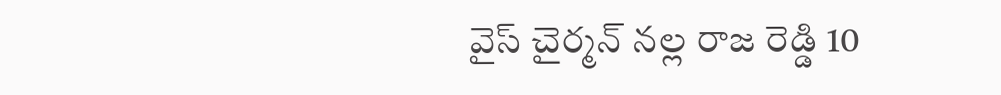వైస్ చైర్మన్ నల్ల రాజ రెడ్డి 10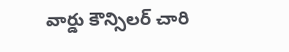వార్డు కౌన్సిలర్ చారి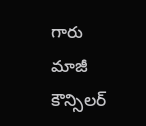గారు మాజీ కౌన్సిలర్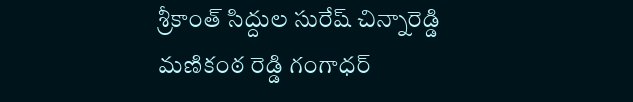శ్రీకాంత్ సిద్దుల సురేష్ చిన్నారెడ్డి మణికంఠ రెడ్డి గంగాధర్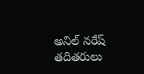అనిల్ నరేష్ తదితరులు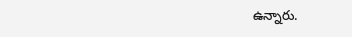ఉన్నారు.